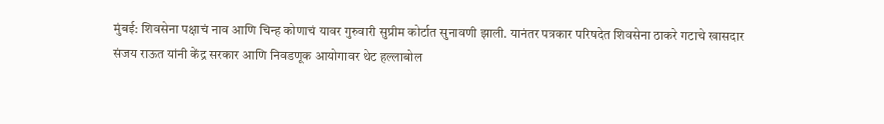मुंबई: शिवसेना पक्षाचं नाव आणि चिन्ह कोणाचं यावर गुरुवारी सुप्रीम कोर्टात सुनावणी झाली. यानंतर पत्रकार परिषदेत शिवसेना ठाकरे गटाचे खासदार संजय राऊत यांनी केंद्र सरकार आणि निवडणूक आयोगावर थेट हल्लाबोल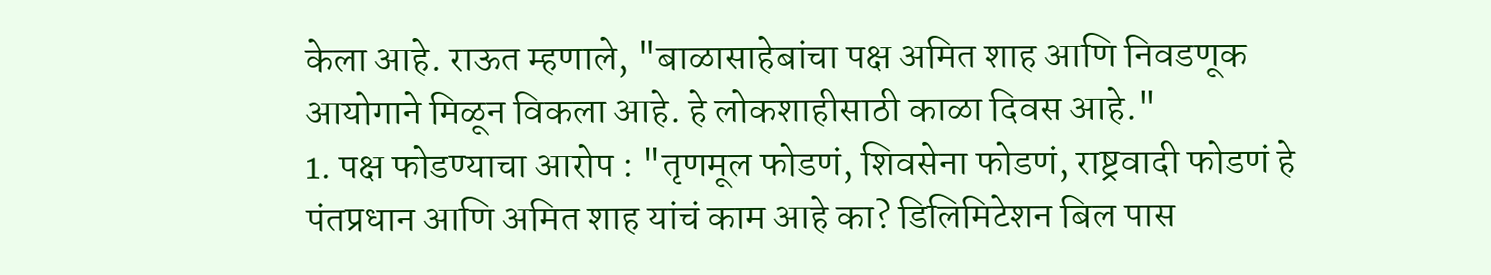केला आहे. राऊत म्हणाले, "बाळासाहेबांचा पक्ष अमित शाह आणि निवडणूक आयोगाने मिळून विकला आहे. हे लोकशाहीसाठी काळा दिवस आहे."
1. पक्ष फोडण्याचा आरोप : "तृणमूल फोडणं, शिवसेना फोडणं, राष्ट्रवादी फोडणं हे पंतप्रधान आणि अमित शाह यांचं काम आहे का? डिलिमिटेशन बिल पास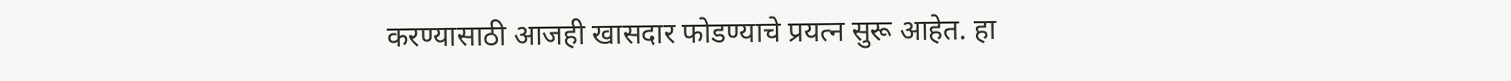करण्यासाठी आजही खासदार फोडण्याचे प्रयत्न सुरू आहेत. हा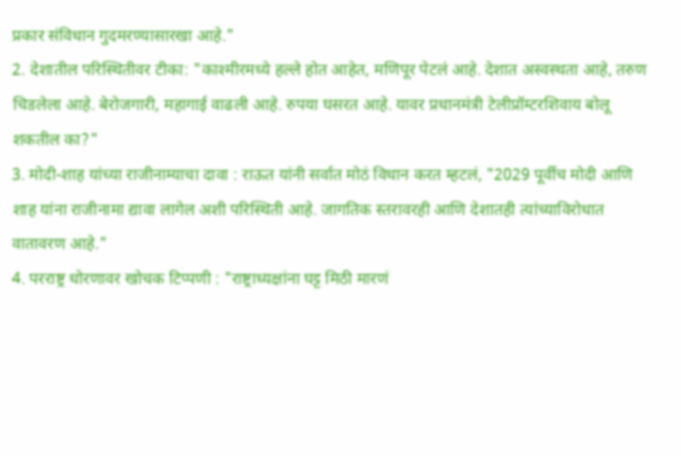प्रकार संविधान गुदमरण्यासारखा आहे."
2. देशातील परिस्थितीवर टीका: "काश्मीरमध्ये हल्ले होत आहेत, मणिपूर पेटलं आहे. देशात अस्वस्थता आहे, तरुण चिडलेला आहे. बेरोजगारी, महागाई वाढली आहे. रुपया घसरत आहे. यावर प्रधानमंत्री टेलीप्रॉम्टरशिवाय बोलू शकतील का?"
3. मोदी-शाह यांच्या राजीनाम्याचा दावा : राऊत यांनी सर्वात मोठं विधान करत म्हटलं, "2029 पूर्वीच मोदी आणि शाह यांना राजीनामा द्यावा लागेल अशी परिस्थिती आहे. जागतिक स्तरावरही आणि देशातही त्यांच्याविरोधात वातावरण आहे."
4. परराष्ट्र धोरणावर खोचक टिप्पणी : "राष्ट्राध्यक्षांना घट्ट मिठी मारणं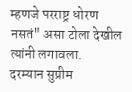म्हणजे परराष्ट्र धोरण नसतं" असा टोला देखील त्यांनी लगावला.
दरम्यान सुप्रीम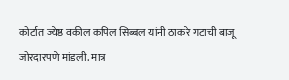कोर्टात ज्येष्ठ वकील कपिल सिब्बल यांनी ठाकरे गटाची बाजू जोरदारपणे मांडली. मात्र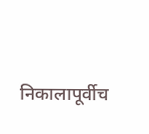निकालापूर्वीच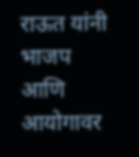राऊत यांनी भाजप आणि आयोगावर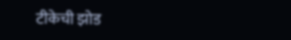टीकेची झोड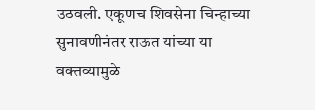उठवली. एकूणच शिवसेना चिन्हाच्या सुनावणीनंतर राऊत यांच्या या वक्तव्यामुळे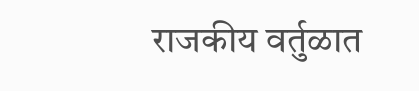राजकीय वर्तुळात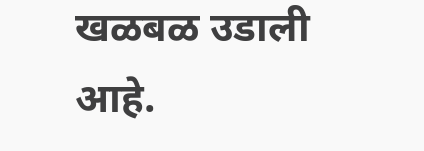खळबळ उडाली आहे.